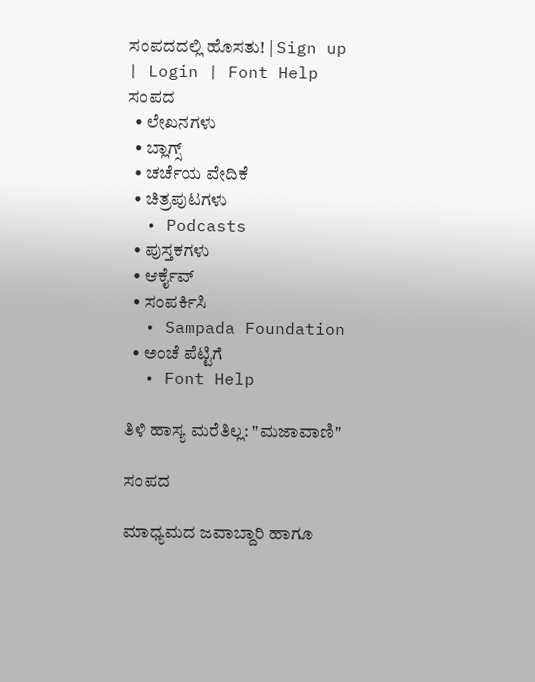ಸಂಪದದಲ್ಲಿ ಹೊಸತು! | Sign up | Login | Font Help
ಸಂಪದ
  • ಲೇಖನಗಳು
  • ಬ್ಲಾಗ್ಸ್
  • ಚರ್ಚೆಯ ವೇದಿಕೆ
  • ಚಿತ್ರಪುಟಗಳು
  • Podcasts
  • ಪುಸ್ತಕಗಳು
  • ಆರ್ಕೈವ್
  • ಸಂಪರ್ಕಿಸಿ
  • Sampada Foundation
  • ಅಂಚೆ ಪೆಟ್ಟಿಗೆ
  • Font Help

ತಿಳಿ ಹಾಸ್ಯ ಮರೆತಿಲ್ಲ: "ಮಜಾವಾಣಿ"

ಸಂಪದ

ಮಾಧ್ಯಮದ ಜವಾಬ್ದಾರಿ ಹಾಗೂ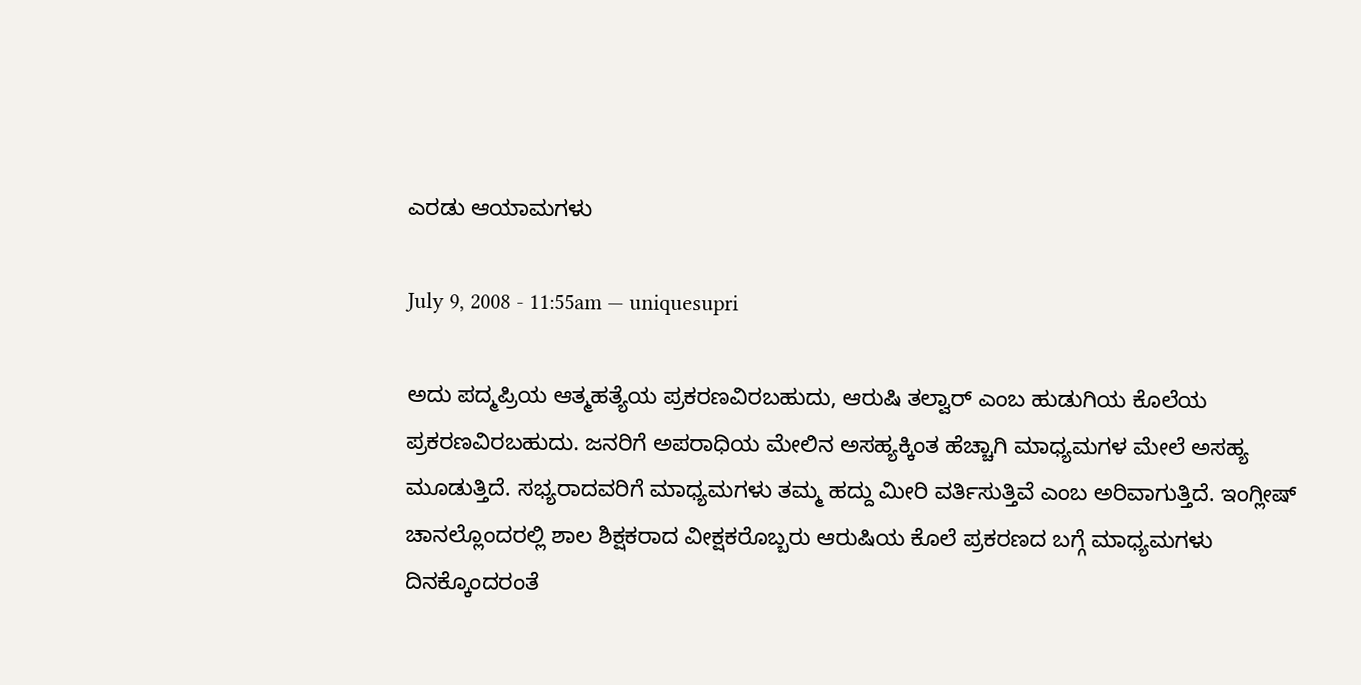ಎರಡು ಆಯಾಮಗಳು

July 9, 2008 - 11:55am — uniquesupri

ಅದು ಪದ್ಮಪ್ರಿಯ ಆತ್ಮಹತ್ಯೆಯ ಪ್ರಕರಣವಿರಬಹುದು, ಆರುಷಿ ತಲ್ವಾರ್ ಎಂಬ ಹುಡುಗಿಯ ಕೊಲೆಯ ಪ್ರಕರಣವಿರಬಹುದು. ಜನರಿಗೆ ಅಪರಾಧಿಯ ಮೇಲಿನ ಅಸಹ್ಯಕ್ಕಿಂತ ಹೆಚ್ಚಾಗಿ ಮಾಧ್ಯಮಗಳ ಮೇಲೆ ಅಸಹ್ಯ ಮೂಡುತ್ತಿದೆ. ಸಭ್ಯರಾದವರಿಗೆ ಮಾಧ್ಯಮಗಳು ತಮ್ಮ ಹದ್ದು ಮೀರಿ ವರ್ತಿಸುತ್ತಿವೆ ಎಂಬ ಅರಿವಾಗುತ್ತಿದೆ. ಇಂಗ್ಲೀಷ್ ಚಾನಲ್ಲೊಂದರಲ್ಲಿ ಶಾಲ ಶಿಕ್ಷಕರಾದ ವೀಕ್ಷಕರೊಬ್ಬರು ಆರುಷಿಯ ಕೊಲೆ ಪ್ರಕರಣದ ಬಗ್ಗೆ ಮಾಧ್ಯಮಗಳು ದಿನಕ್ಕೊಂದರಂತೆ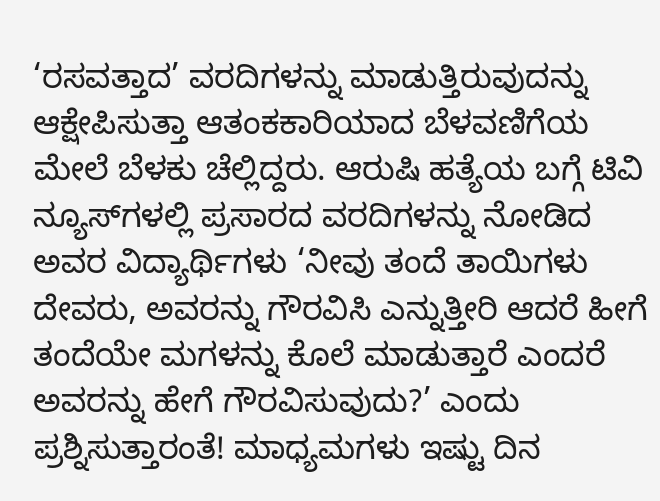‘ರಸವತ್ತಾದ’ ವರದಿಗಳನ್ನು ಮಾಡುತ್ತಿರುವುದನ್ನು ಆಕ್ಷೇಪಿಸುತ್ತಾ ಆತಂಕಕಾರಿಯಾದ ಬೆಳವಣಿಗೆಯ ಮೇಲೆ ಬೆಳಕು ಚೆಲ್ಲಿದ್ದರು. ಆರುಷಿ ಹತ್ಯೆಯ ಬಗ್ಗೆ ಟಿವಿ ನ್ಯೂಸ್‌ಗಳಲ್ಲಿ ಪ್ರಸಾರದ ವರದಿಗಳನ್ನು ನೋಡಿದ ಅವರ ವಿದ್ಯಾರ್ಥಿಗಳು ‘ನೀವು ತಂದೆ ತಾಯಿಗಳು ದೇವರು, ಅವರನ್ನು ಗೌರವಿಸಿ ಎನ್ನುತ್ತೀರಿ ಆದರೆ ಹೀಗೆ ತಂದೆಯೇ ಮಗಳನ್ನು ಕೊಲೆ ಮಾಡುತ್ತಾರೆ ಎಂದರೆ ಅವರನ್ನು ಹೇಗೆ ಗೌರವಿಸುವುದು?’ ಎಂದು ಪ್ರಶ್ನಿಸುತ್ತಾರಂತೆ! ಮಾಧ್ಯಮಗಳು ಇಷ್ಟು ದಿನ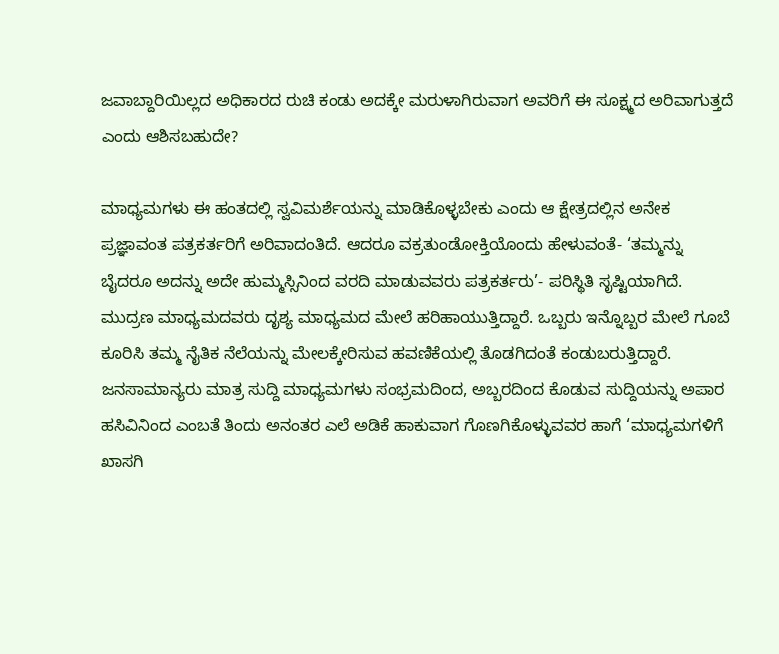ಜವಾಬ್ದಾರಿಯಿಲ್ಲದ ಅಧಿಕಾರದ ರುಚಿ ಕಂಡು ಅದಕ್ಕೇ ಮರುಳಾಗಿರುವಾಗ ಅವರಿಗೆ ಈ ಸೂಕ್ಷ್ಮದ ಅರಿವಾಗುತ್ತದೆ ಎಂದು ಆಶಿಸಬಹುದೇ?

ಮಾಧ್ಯಮಗಳು ಈ ಹಂತದಲ್ಲಿ ಸ್ವವಿಮರ್ಶೆಯನ್ನು ಮಾಡಿಕೊಳ್ಳಬೇಕು ಎಂದು ಆ ಕ್ಷೇತ್ರದಲ್ಲಿನ ಅನೇಕ ಪ್ರಜ್ಞಾವಂತ ಪತ್ರಕರ್ತರಿಗೆ ಅರಿವಾದಂತಿದೆ. ಆದರೂ ವಕ್ರತುಂಡೋಕ್ತಿಯೊಂದು ಹೇಳುವಂತೆ- ‘ತಮ್ಮನ್ನು ಬೈದರೂ ಅದನ್ನು ಅದೇ ಹುಮ್ಮಸ್ಸಿನಿಂದ ವರದಿ ಮಾಡುವವರು ಪತ್ರಕರ್ತರು’- ಪರಿಸ್ಥಿತಿ ಸೃಷ್ಟಿಯಾಗಿದೆ. ಮುದ್ರಣ ಮಾಧ್ಯಮದವರು ದೃಶ್ಯ ಮಾಧ್ಯಮದ ಮೇಲೆ ಹರಿಹಾಯುತ್ತಿದ್ದಾರೆ. ಒಬ್ಬರು ಇನ್ನೊಬ್ಬರ ಮೇಲೆ ಗೂಬೆ ಕೂರಿಸಿ ತಮ್ಮ ನೈತಿಕ ನೆಲೆಯನ್ನು ಮೇಲಕ್ಕೇರಿಸುವ ಹವಣಿಕೆಯಲ್ಲಿ ತೊಡಗಿದಂತೆ ಕಂಡುಬರುತ್ತಿದ್ದಾರೆ. ಜನಸಾಮಾನ್ಯರು ಮಾತ್ರ ಸುದ್ದಿ ಮಾಧ್ಯಮಗಳು ಸಂಭ್ರಮದಿಂದ, ಅಬ್ಬರದಿಂದ ಕೊಡುವ ಸುದ್ದಿಯನ್ನು ಅಪಾರ ಹಸಿವಿನಿಂದ ಎಂಬತೆ ತಿಂದು ಅನಂತರ ಎಲೆ ಅಡಿಕೆ ಹಾಕುವಾಗ ಗೊಣಗಿಕೊಳ್ಳುವವರ ಹಾಗೆ ‘ಮಾಧ್ಯಮಗಳಿಗೆ ಖಾಸಗಿ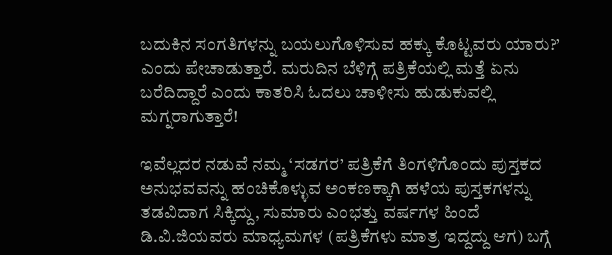ಬದುಕಿನ ಸಂಗತಿಗಳನ್ನು ಬಯಲುಗೊಳಿಸುವ ಹಕ್ಕು ಕೊಟ್ಟವರು ಯಾರು?’ ಎಂದು ಪೇಚಾಡುತ್ತಾರೆ. ಮರುದಿನ ಬೆಳಿಗ್ಗೆ ಪತ್ರಿಕೆಯಲ್ಲಿ ಮತ್ತೆ ಏನು ಬರೆದಿದ್ದಾರೆ ಎಂದು ಕಾತರಿಸಿ ಓದಲು ಚಾಳೀಸು ಹುಡುಕುವಲ್ಲಿ ಮಗ್ನರಾಗುತ್ತಾರೆ!

ಇವೆಲ್ಲದರ ನಡುವೆ ನಮ್ಮ ‘ಸಡಗರ’ ಪತ್ರಿಕೆಗೆ ತಿಂಗಳಿಗೊಂದು ಪುಸ್ತಕದ ಅನುಭವವನ್ನು ಹಂಚಿಕೊಳ್ಳುವ ಅಂಕಣಕ್ಕಾಗಿ ಹಳೆಯ ಪುಸ್ತಕಗಳನ್ನು ತಡವಿದಾಗ ಸಿಕ್ಕಿದ್ದು, ಸುಮಾರು ಎಂಭತ್ತು ವರ್ಷಗಳ ಹಿಂದೆ ಡಿ.ವಿ.ಜಿಯವರು ಮಾಧ್ಯಮಗಳ (ಪತ್ರಿಕೆಗಳು ಮಾತ್ರ ಇದ್ದದ್ದು ಆಗ) ಬಗ್ಗೆ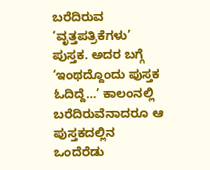ಬರೆದಿರುವ ‘ವೃತ್ತಪತ್ರಿಕೆಗಳು’ ಪುಸ್ತಕ. ಅದರ ಬಗ್ಗೆ ‘ಇಂಥದ್ದೊಂದು ಪುಸ್ತಕ ಓದಿದ್ದೆ…’ ಕಾಲಂನಲ್ಲಿ ಬರೆದಿರುವೆನಾದರೂ ಆ ಪುಸ್ತಕದಲ್ಲಿನ ಒಂದೆರೆಡು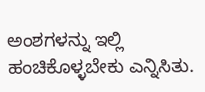ಅಂಶಗಳನ್ನು ಇಲ್ಲಿ ಹಂಚಿಕೊಳ್ಳಬೇಕು ಎನ್ನಿಸಿತು.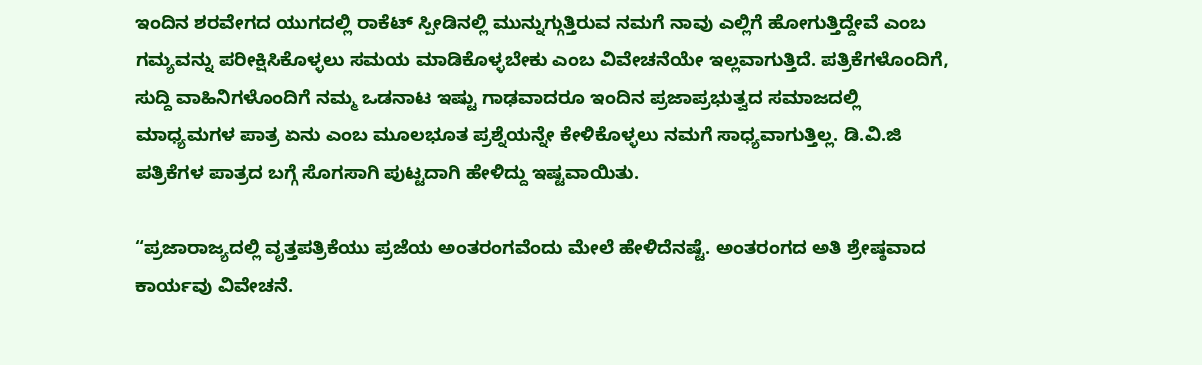ಇಂದಿನ ಶರವೇಗದ ಯುಗದಲ್ಲಿ ರಾಕೆಟ್ ಸ್ಪೀಡಿನಲ್ಲಿ ಮುನ್ನುಗ್ಗುತ್ತಿರುವ ನಮಗೆ ನಾವು ಎಲ್ಲಿಗೆ ಹೋಗುತ್ತಿದ್ದೇವೆ ಎಂಬ ಗಮ್ಯವನ್ನು ಪರೀಕ್ಷಿಸಿಕೊಳ್ಳಲು ಸಮಯ ಮಾಡಿಕೊಳ್ಳಬೇಕು ಎಂಬ ವಿವೇಚನೆಯೇ ಇಲ್ಲವಾಗುತ್ತಿದೆ. ಪತ್ರಿಕೆಗಳೊಂದಿಗೆ, ಸುದ್ದಿ ವಾಹಿನಿಗಳೊಂದಿಗೆ ನಮ್ಮ ಒಡನಾಟ ಇಷ್ಟು ಗಾಢವಾದರೂ ಇಂದಿನ ಪ್ರಜಾಪ್ರಭುತ್ವದ ಸಮಾಜದಲ್ಲಿ ಮಾಧ್ಯಮಗಳ ಪಾತ್ರ ಏನು ಎಂಬ ಮೂಲಭೂತ ಪ್ರಶ್ನೆಯನ್ನೇ ಕೇಳಿಕೊಳ್ಳಲು ನಮಗೆ ಸಾಧ್ಯವಾಗುತ್ತಿಲ್ಲ. ಡಿ.ವಿ.ಜಿ ಪತ್ರಿಕೆಗಳ ಪಾತ್ರದ ಬಗ್ಗೆ ಸೊಗಸಾಗಿ ಪುಟ್ಟದಾಗಿ ಹೇಳಿದ್ದು ಇಷ್ಟವಾಯಿತು.

“ಪ್ರಜಾರಾಜ್ಯದಲ್ಲಿ ವೃತ್ತಪತ್ರಿಕೆಯು ಪ್ರಜೆಯ ಅಂತರಂಗವೆಂದು ಮೇಲೆ ಹೇಳಿದೆನಷ್ಟೆ. ಅಂತರಂಗದ ಅತಿ ಶ್ರೇಷ್ಠವಾದ ಕಾರ್ಯವು ವಿವೇಚನೆ.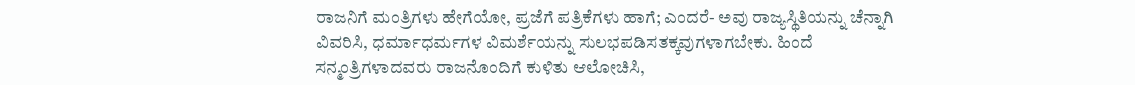ರಾಜನಿಗೆ ಮಂತ್ರಿಗಳು ಹೇಗೆಯೋ, ಪ್ರಜೆಗೆ ಪತ್ರಿಕೆಗಳು ಹಾಗೆ; ಎಂದರೆ- ಅವು ರಾಜ್ಯಸ್ಥಿತಿಯನ್ನು ಚೆನ್ನಾಗಿ ವಿವರಿಸಿ, ಧರ್ಮಾಧರ್ಮಗಳ ವಿಮರ್ಶೆಯನ್ನು ಸುಲಭಪಡಿಸತಕ್ಕವುಗಳಾಗಬೇಕು. ಹಿಂದೆ ಸನ್ಮಂತ್ರಿಗಳಾದವರು ರಾಜನೊಂದಿಗೆ ಕುಳಿತು ಆಲೋಚಿಸಿ,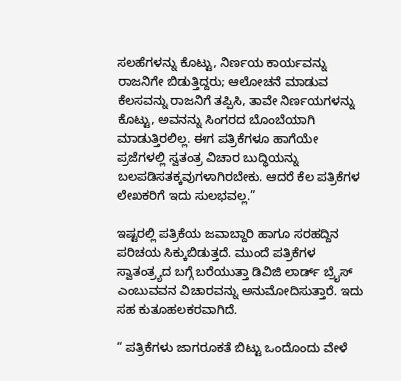ಸಲಹೆಗಳನ್ನು ಕೊಟ್ಟು, ನಿರ್ಣಯ ಕಾರ್ಯವನ್ನು ರಾಜನಿಗೇ ಬಿಡುತ್ತಿದ್ದರು; ಆಲೋಚನೆ ಮಾಡುವ ಕೆಲಸವನ್ನು ರಾಜನಿಗೆ ತಪ್ಪಿಸಿ, ತಾವೇ ನಿರ್ಣಯಗಳನ್ನು ಕೊಟ್ಟು, ಅವನನ್ನು ಸಿಂಗರದ ಬೊಂಬೆಯಾಗಿ ಮಾಡುತ್ತಿರಲಿಲ್ಲ. ಈಗ ಪತ್ರಿಕೆಗಳೂ ಹಾಗೆಯೇ ಪ್ರಜೆಗಳಲ್ಲಿ ಸ್ವತಂತ್ರ ವಿಚಾರ ಬುದ್ಧಿಯನ್ನು ಬಲಪಡಿಸತಕ್ಕವುಗಳಾಗಿರಬೇಕು. ಆದರೆ ಕೆಲ ಪತ್ರಿಕೆಗಳ ಲೇಖಕರಿಗೆ ಇದು ಸುಲಭವಲ್ಲ.”

ಇಷ್ಟರಲ್ಲಿ ಪತ್ರಿಕೆಯ ಜವಾಬ್ದಾರಿ ಹಾಗೂ ಸರಹದ್ದಿನ ಪರಿಚಯ ಸಿಕ್ಕುಬಿಡುತ್ತದೆ. ಮುಂದೆ ಪತ್ರಿಕೆಗಳ ಸ್ವಾತಂತ್ರ್ಯದ ಬಗ್ಗೆ ಬರೆಯುತ್ತಾ ಡಿವಿಜಿ ಲಾರ್ಡ್ ಬ್ರೈಸ್ ಎಂಬುವವನ ವಿಚಾರವನ್ನು ಅನುಮೋದಿಸುತ್ತಾರೆ. ಇದು ಸಹ ಕುತೂಹಲಕರವಾಗಿದೆ.

“ ಪತ್ರಿಕೆಗಳು ಜಾಗರೂಕತೆ ಬಿಟ್ಟು ಒಂದೊಂದು ವೇಳೆ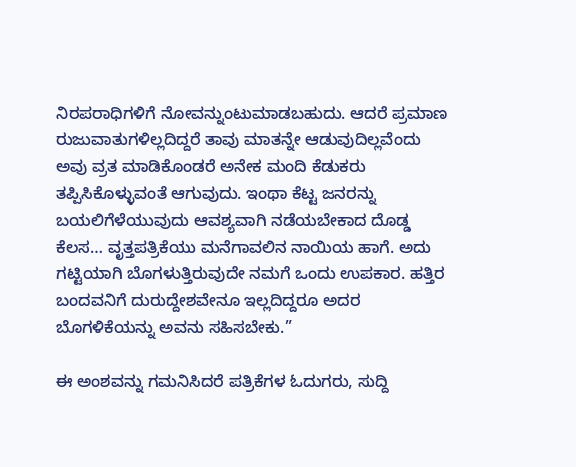ನಿರಪರಾಧಿಗಳಿಗೆ ನೋವನ್ನುಂಟುಮಾಡಬಹುದು. ಆದರೆ ಪ್ರಮಾಣ ರುಜುವಾತುಗಳಿಲ್ಲದಿದ್ದರೆ ತಾವು ಮಾತನ್ನೇ ಆಡುವುದಿಲ್ಲವೆಂದು ಅವು ವ್ರತ ಮಾಡಿಕೊಂಡರೆ ಅನೇಕ ಮಂದಿ ಕೆಡುಕರು ತಪ್ಪಿಸಿಕೊಳ್ಳುವಂತೆ ಆಗುವುದು. ಇಂಥಾ ಕೆಟ್ಟ ಜನರನ್ನು ಬಯಲಿಗೆಳೆಯುವುದು ಆವಶ್ಯವಾಗಿ ನಡೆಯಬೇಕಾದ ದೊಡ್ಡ ಕೆಲಸ… ವೃತ್ತಪತ್ರಿಕೆಯು ಮನೆಗಾವಲಿನ ನಾಯಿಯ ಹಾಗೆ. ಅದು ಗಟ್ಟಿಯಾಗಿ ಬೊಗಳುತ್ತಿರುವುದೇ ನಮಗೆ ಒಂದು ಉಪಕಾರ. ಹತ್ತಿರ ಬಂದವನಿಗೆ ದುರುದ್ದೇಶವೇನೂ ಇಲ್ಲದಿದ್ದರೂ ಅದರ ಬೊಗಳಿಕೆಯನ್ನು ಅವನು ಸಹಿಸಬೇಕು.”

ಈ ಅಂಶವನ್ನು ಗಮನಿಸಿದರೆ ಪತ್ರಿಕೆಗಳ ಓದುಗರು, ಸುದ್ದಿ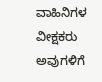ವಾಹಿನಿಗಳ ವೀಕ್ಷಕರು ಅವುಗಳಿಗೆ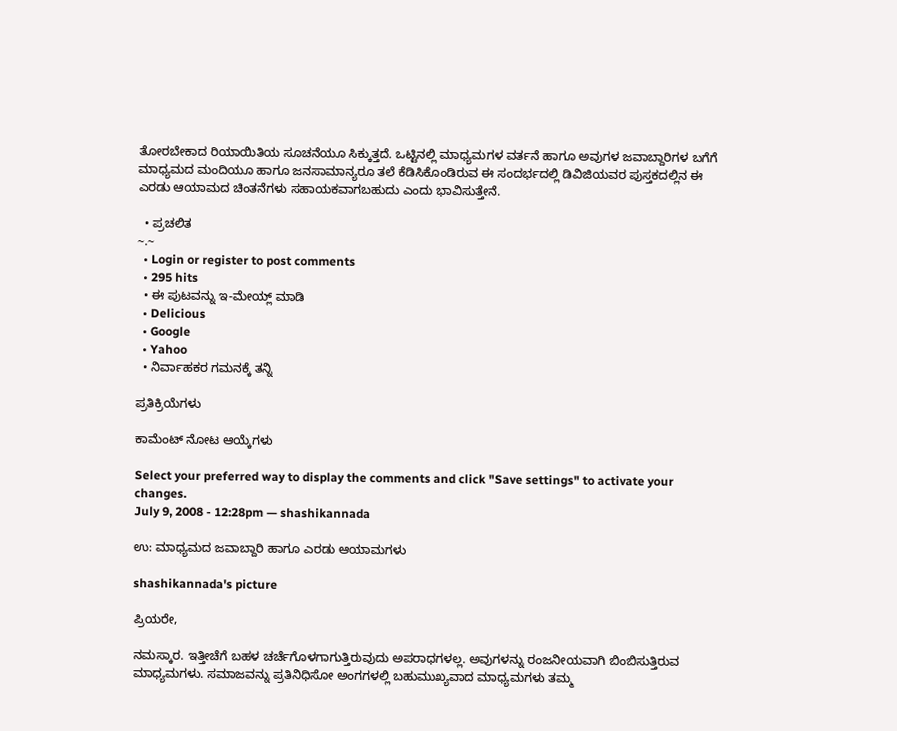ತೋರಬೇಕಾದ ರಿಯಾಯಿತಿಯ ಸೂಚನೆಯೂ ಸಿಕ್ಕುತ್ತದೆ. ಒಟ್ಟಿನಲ್ಲಿ ಮಾಧ್ಯಮಗಳ ವರ್ತನೆ ಹಾಗೂ ಅವುಗಳ ಜವಾಬ್ದಾರಿಗಳ ಬಗೆಗೆ ಮಾಧ್ಯಮದ ಮಂದಿಯೂ ಹಾಗೂ ಜನಸಾಮಾನ್ಯರೂ ತಲೆ ಕೆಡಿಸಿಕೊಂಡಿರುವ ಈ ಸಂದರ್ಭದಲ್ಲಿ ಡಿವಿಜಿಯವರ ಪುಸ್ತಕದಲ್ಲಿನ ಈ ಎರಡು ಆಯಾಮದ ಚಿಂತನೆಗಳು ಸಹಾಯಕವಾಗಬಹುದು ಎಂದು ಭಾವಿಸುತ್ತೇನೆ.

  • ಪ್ರಚಲಿತ
~.~
  • Login or register to post comments
  • 295 hits
  • ಈ ಪುಟವನ್ನು ಇ-ಮೇಯ್ಲ್ ಮಾಡಿ
  • Delicious
  • Google
  • Yahoo
  • ನಿರ್ವಾಹಕರ ಗಮನಕ್ಕೆ ತನ್ನಿ

ಪ್ರತಿಕ್ರಿಯೆಗಳು

ಕಾಮೆಂಟ್ ನೋಟ ಆಯ್ಕೆಗಳು

Select your preferred way to display the comments and click "Save settings" to activate your changes.
July 9, 2008 - 12:28pm — shashikannada

ಉ: ಮಾಧ್ಯಮದ ಜವಾಬ್ದಾರಿ ಹಾಗೂ ಎರಡು ಆಯಾಮಗಳು

shashikannada's picture

ಪ್ರಿಯರೇ,

ನಮಸ್ಕಾರ. ಇತ್ತೀಚೆಗೆ ಬಹಳ ಚರ್ಚೆಗೊಳಗಾಗುತ್ತಿರುವುದು ಅಪರಾಧಗಳಲ್ಲ. ಅವುಗಳನ್ನು ರಂಜನೀಯವಾಗಿ ಬಿಂಬಿಸುತ್ತಿರುವ ಮಾಧ್ಯಮಗಳು. ಸಮಾಜವನ್ನು ಪ್ರತಿನಿಧಿಸೋ ಅಂಗಗಳಲ್ಲಿ ಬಹುಮುಖ್ಯವಾದ ಮಾಧ್ಯಮಗಳು ತಮ್ಮ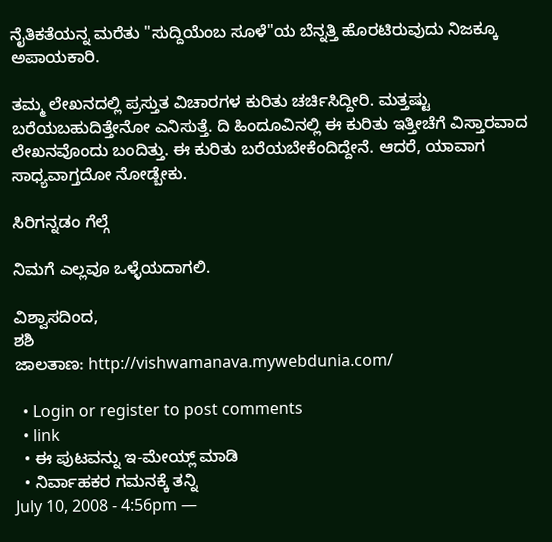ನೈತಿಕತೆಯನ್ನ ಮರೆತು "ಸುದ್ದಿಯೆಂಬ ಸೂಳೆ"ಯ ಬೆನ್ನತ್ತಿ ಹೊರಟಿರುವುದು ನಿಜಕ್ಕೂ ಅಪಾಯಕಾರಿ.

ತಮ್ಮ ಲೇಖನದಲ್ಲಿ ಪ್ರಸ್ತುತ ವಿಚಾರಗಳ ಕುರಿತು ಚರ್ಚಿಸಿದ್ದೀರಿ. ಮತ್ತಷ್ಟು ಬರೆಯಬಹುದಿತ್ತೇನೋ ಎನಿಸುತ್ತೆ. ದಿ ಹಿಂದೂವಿನಲ್ಲಿ ಈ ಕುರಿತು ಇತ್ತೀಚೆಗೆ ವಿಸ್ತಾರವಾದ ಲೇಖನವೊಂದು ಬಂದಿತ್ತು. ಈ ಕುರಿತು ಬರೆಯಬೇಕೆಂದಿದ್ದೇನೆ. ಆದರೆ, ಯಾವಾಗ ಸಾಧ್ಯವಾಗ್ತದೋ ನೋಡ್ಬೇಕು.

ಸಿರಿಗನ್ನಡಂ ಗೆಲ್ಗೆ

ನಿಮಗೆ ಎಲ್ಲವೂ ಒಳ್ಳೆಯದಾಗಲಿ.

ವಿಶ್ವಾಸದಿಂದ,
ಶಶಿ
ಜಾಲತಾಣ: http://vishwamanava.mywebdunia.com/

  • Login or register to post comments
  • link
  • ಈ ಪುಟವನ್ನು ಇ-ಮೇಯ್ಲ್ ಮಾಡಿ
  • ನಿರ್ವಾಹಕರ ಗಮನಕ್ಕೆ ತನ್ನಿ
July 10, 2008 - 4:56pm —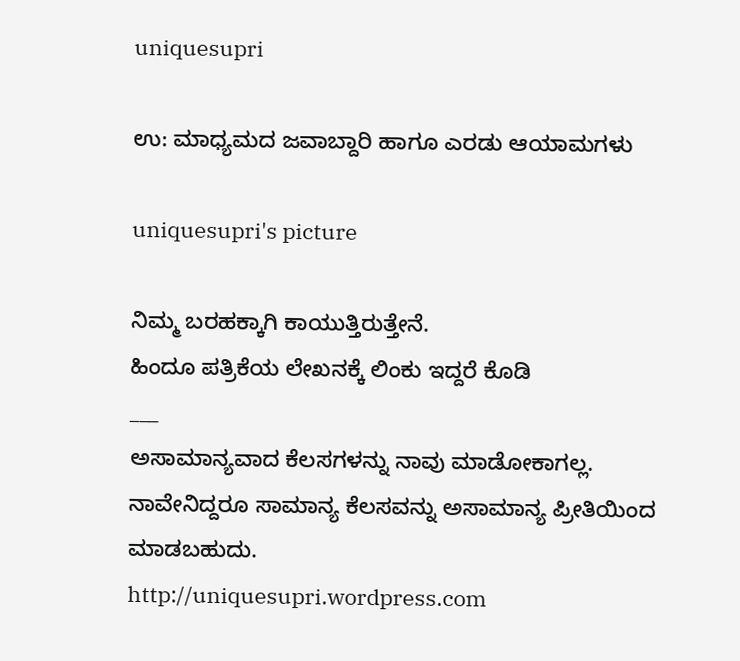uniquesupri

ಉ: ಮಾಧ್ಯಮದ ಜವಾಬ್ದಾರಿ ಹಾಗೂ ಎರಡು ಆಯಾಮಗಳು

uniquesupri's picture

ನಿಮ್ಮ ಬರಹಕ್ಕಾಗಿ ಕಾಯುತ್ತಿರುತ್ತೇನೆ.
ಹಿಂದೂ ಪತ್ರಿಕೆಯ ಲೇಖನಕ್ಕೆ ಲಿಂಕು ಇದ್ದರೆ ಕೊಡಿ
___
ಅಸಾಮಾನ್ಯವಾದ ಕೆಲಸಗಳನ್ನು ನಾವು ಮಾಡೋಕಾಗಲ್ಲ. ನಾವೇನಿದ್ದರೂ ಸಾಮಾನ್ಯ ಕೆಲಸವನ್ನು ಅಸಾಮಾನ್ಯ ಪ್ರೀತಿಯಿಂದ ಮಾಡಬಹುದು.
http://uniquesupri.wordpress.com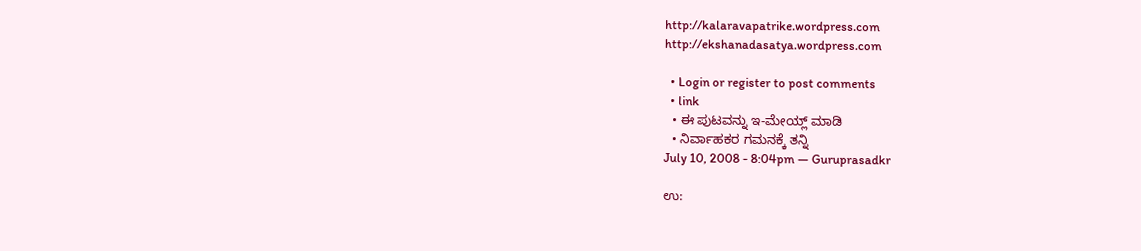http://kalaravapatrike.wordpress.com
http://ekshanadasatya.wordpress.com

  • Login or register to post comments
  • link
  • ಈ ಪುಟವನ್ನು ಇ-ಮೇಯ್ಲ್ ಮಾಡಿ
  • ನಿರ್ವಾಹಕರ ಗಮನಕ್ಕೆ ತನ್ನಿ
July 10, 2008 - 8:04pm — Guruprasadkr

ಉ: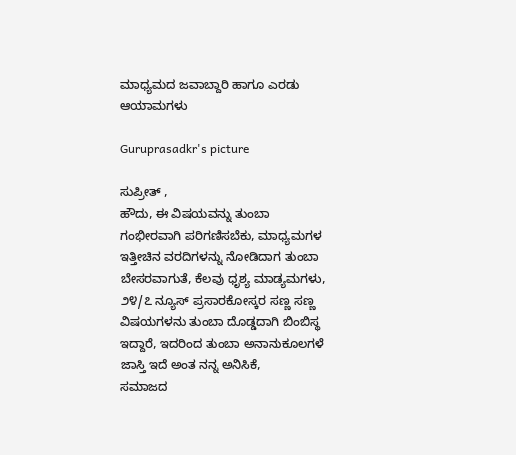ಮಾಧ್ಯಮದ ಜವಾಬ್ದಾರಿ ಹಾಗೂ ಎರಡು ಆಯಾಮಗಳು

Guruprasadkr's picture

ಸುಪ್ರೀತ್ ,
ಹೌದು, ಈ ವಿಷಯವನ್ನು ತುಂಬಾ ಗಂಭೀರವಾಗಿ ಪರಿಗಣಿಸಬೆಕು, ಮಾಧ್ಯಮಗಳ ಇತ್ತೀಚಿನ ವರದಿಗಳನ್ನು ನೋಡಿದಾಗ ತುಂಬಾ ಬೇಸರವಾಗುತೆ, ಕೆಲವು ಧೃಶ್ಯ ಮಾಡ್ಯಮಗಳು, ೨೪/೭ ನ್ಯೂಸ್ ಪ್ರಸಾರಕೋಸ್ಕರ ಸಣ್ಣ ಸಣ್ಣ ವಿಷಯಗಳನು ತುಂಬಾ ದೊಡ್ಡದಾಗಿ ಬಿಂಬಿಸ್ಥ ಇದ್ದಾರೆ, ಇದರಿಂದ ತುಂಬಾ ಅನಾನುಕೂಲಗಳೆ ಜಾಸ್ತಿ ಇದೆ ಅಂತ ನನ್ನ ಅನಿಸಿಕೆ,
ಸಮಾಜದ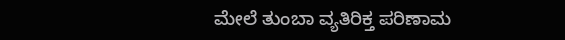ಮೇಲೆ ತುಂಬಾ ವ್ಯತಿರಿಕ್ತ ಪರಿಣಾಮ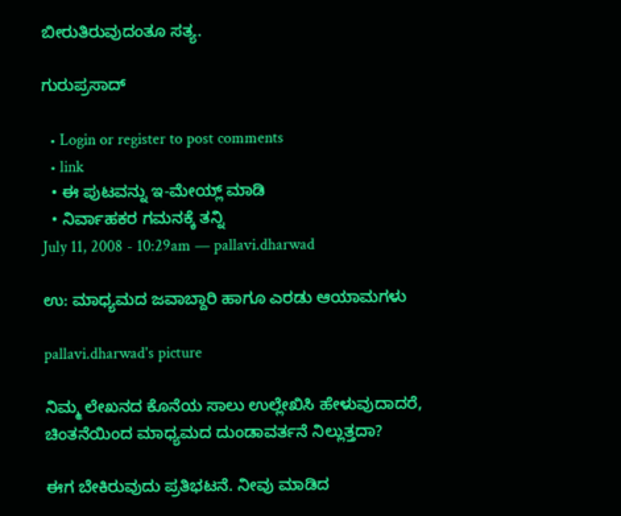ಬೀರುತಿರುವುದಂತೂ ಸತ್ಯ.

ಗುರುಪ್ರಸಾದ್

  • Login or register to post comments
  • link
  • ಈ ಪುಟವನ್ನು ಇ-ಮೇಯ್ಲ್ ಮಾಡಿ
  • ನಿರ್ವಾಹಕರ ಗಮನಕ್ಕೆ ತನ್ನಿ
July 11, 2008 - 10:29am — pallavi.dharwad

ಉ: ಮಾಧ್ಯಮದ ಜವಾಬ್ದಾರಿ ಹಾಗೂ ಎರಡು ಆಯಾಮಗಳು

pallavi.dharwad's picture

ನಿಮ್ಮ ಲೇಖನದ ಕೊನೆಯ ಸಾಲು ಉಲ್ಲೇಖಿಸಿ ಹೇಳುವುದಾದರೆ, ಚಿಂತನೆಯಿಂದ ಮಾಧ್ಯಮದ ದುಂಡಾವರ್ತನೆ ನಿಲ್ಲುತ್ತದಾ?

ಈಗ ಬೇಕಿರುವುದು ಪ್ರತಿಭಟನೆ. ನೀವು ಮಾಡಿದ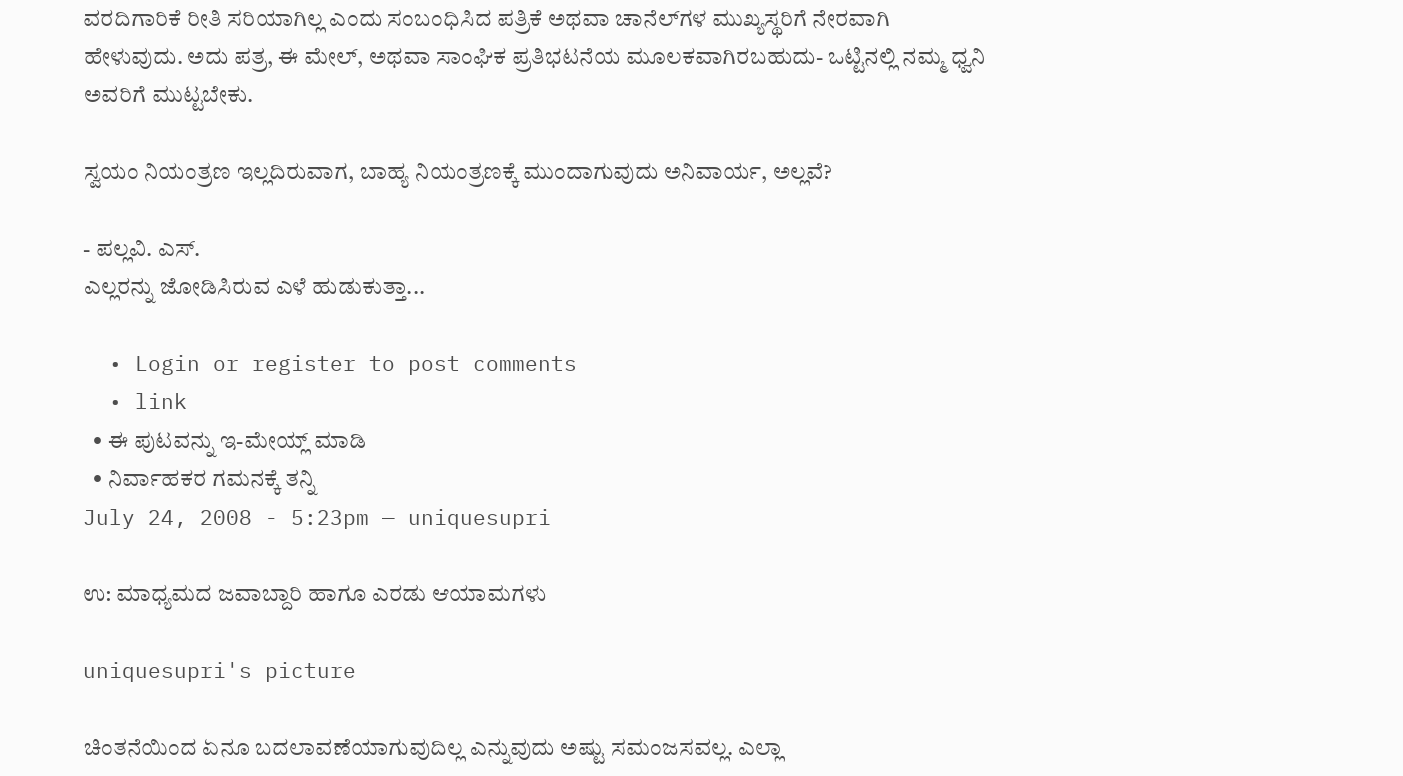ವರದಿಗಾರಿಕೆ ರೀತಿ ಸರಿಯಾಗಿಲ್ಲ ಎಂದು ಸಂಬಂಧಿಸಿದ ಪತ್ರಿಕೆ ಅಥವಾ ಚಾನೆಲ್‌ಗಳ ಮುಖ್ಯಸ್ಥರಿಗೆ ನೇರವಾಗಿ ಹೇಳುವುದು. ಅದು ಪತ್ರ, ಈ ಮೇಲ್‌, ಅಥವಾ ಸಾಂಘಿಕ ಪ್ರತಿಭಟನೆಯ ಮೂಲಕವಾಗಿರಬಹುದು- ಒಟ್ಟಿನಲ್ಲಿ ನಮ್ಮ ಧ್ವನಿ ಅವರಿಗೆ ಮುಟ್ಟಬೇಕು.

ಸ್ವಯಂ ನಿಯಂತ್ರಣ ಇಲ್ಲದಿರುವಾಗ, ಬಾಹ್ಯ ನಿಯಂತ್ರಣಕ್ಕೆ ಮುಂದಾಗುವುದು ಅನಿವಾರ್ಯ, ಅಲ್ಲವೆ?

- ಪಲ್ಲವಿ. ಎಸ್‌.
ಎಲ್ಲರನ್ನು ಜೋಡಿಸಿರುವ ಎಳೆ ಹುಡುಕುತ್ತಾ...

  • Login or register to post comments
  • link
  • ಈ ಪುಟವನ್ನು ಇ-ಮೇಯ್ಲ್ ಮಾಡಿ
  • ನಿರ್ವಾಹಕರ ಗಮನಕ್ಕೆ ತನ್ನಿ
July 24, 2008 - 5:23pm — uniquesupri

ಉ: ಮಾಧ್ಯಮದ ಜವಾಬ್ದಾರಿ ಹಾಗೂ ಎರಡು ಆಯಾಮಗಳು

uniquesupri's picture

ಚಿಂತನೆಯಿಂದ ಏನೂ ಬದಲಾವಣೆಯಾಗುವುದಿಲ್ಲ ಎನ್ನುವುದು ಅಷ್ಟು ಸಮಂಜಸವಲ್ಲ. ಎಲ್ಲಾ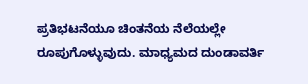ಪ್ರತಿಭಟನೆಯೂ ಚಿಂತನೆಯ ನೆಲೆಯಲ್ಲೇ ರೂಪುಗೊಳ್ಳುವುದು. ಮಾಧ್ಯಮದ ದುಂಡಾವರ್ತಿ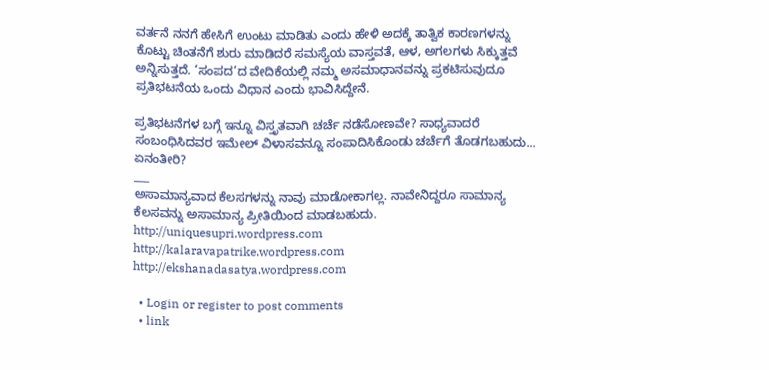ವರ್ತನೆ ನನಗೆ ಹೇಸಿಗೆ ಉಂಟು ಮಾಡಿತು ಎಂದು ಹೇಳಿ ಅದಕ್ಕೆ ತಾತ್ವಿಕ ಕಾರಣಗಳನ್ನು ಕೊಟ್ಟು ಚಿಂತನೆಗೆ ಶುರು ಮಾಡಿದರೆ ಸಮಸ್ಯೆಯ ವಾಸ್ತವತೆ, ಆಳ, ಅಗಲಗಳು ಸಿಕ್ಕುತ್ತವೆ ಅನ್ನಿಸುತ್ತದೆ. ‘ಸಂಪದ’ದ ವೇದಿಕೆಯಲ್ಲಿ ನಮ್ಮ ಅಸಮಾಧಾನವನ್ನು ಪ್ರಕಟಿಸುವುದೂ ಪ್ರತಿಭಟನೆಯ ಒಂದು ವಿಧಾನ ಎಂದು ಭಾವಿಸಿದ್ದೇನೆ.

ಪ್ರತಿಭಟನೆಗಳ ಬಗ್ಗೆ ಇನ್ನೂ ವಿಸ್ತೃತವಾಗಿ ಚರ್ಚೆ ನಡೆಸೋಣವೇ? ಸಾಧ್ಯವಾದರೆ ಸಂಬಂಧಿಸಿದವರ ಇಮೇಲ್ ವಿಳಾಸವನ್ನೂ ಸಂಪಾದಿಸಿಕೊಂಡು ಚರ್ಚೆಗೆ ತೊಡಗಬಹುದು... ಏನಂತೀರಿ?
___
ಅಸಾಮಾನ್ಯವಾದ ಕೆಲಸಗಳನ್ನು ನಾವು ಮಾಡೋಕಾಗಲ್ಲ. ನಾವೇನಿದ್ದರೂ ಸಾಮಾನ್ಯ ಕೆಲಸವನ್ನು ಅಸಾಮಾನ್ಯ ಪ್ರೀತಿಯಿಂದ ಮಾಡಬಹುದು.
http://uniquesupri.wordpress.com
http://kalaravapatrike.wordpress.com
http://ekshanadasatya.wordpress.com

  • Login or register to post comments
  • link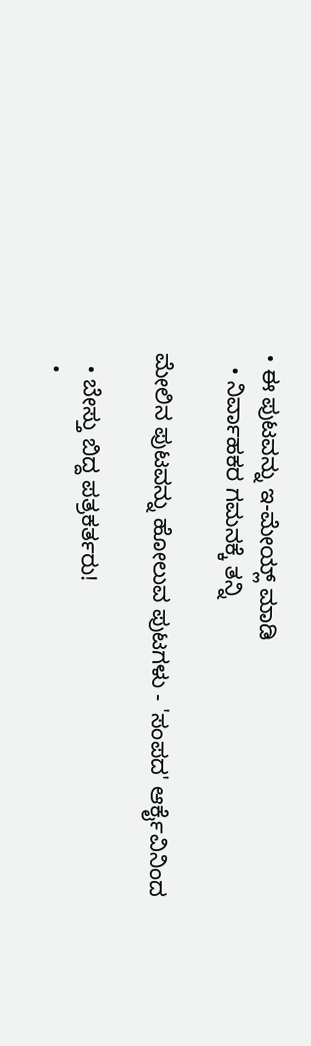• ಈ ಪುಟವನ್ನು ಇ-ಮೇಯ್ಲ್ ಮಾಡಿ
  • ನಿರ್ವಾಹಕರ ಗಮನಕ್ಕೆ ತನ್ನಿ

ಮೇಲಿನ ಪುಟವನ್ನು ಹೋಲುವ ಪುಟಗಳು - 'ಸಂಪದ' ಆರ್ಕೈವಿನಿಂದ

  • ಬೇಸ್ತು ಬಿದ್ದ ಪತ್ರಕರ್ತರು!
  •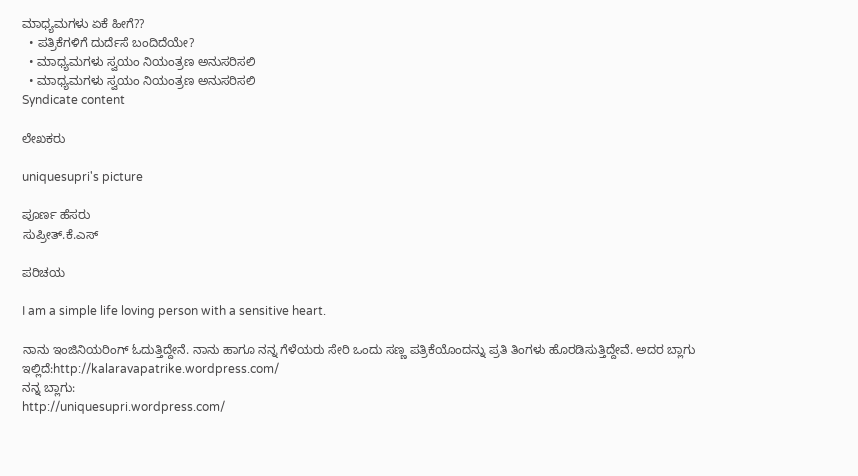ಮಾಧ್ಯಮಗಳು ಏಕೆ ಹೀಗೆ??
  • ಪತ್ರಿಕೆಗಳಿಗೆ ದುರ್ದೆಸೆ ಬಂದಿದೆಯೇ?
  • ಮಾಧ್ಯಮಗಳು ಸ್ವಯಂ ನಿಯಂತ್ರಣ ಅನುಸರಿಸಲಿ
  • ಮಾಧ್ಯಮಗಳು ಸ್ವಯಂ ನಿಯಂತ್ರಣ ಅನುಸರಿಸಲಿ
Syndicate content

ಲೇಖಕರು

uniquesupri's picture

ಪೂರ್ಣ ಹೆಸರು
ಸುಪ್ರೀತ್.ಕೆ.ಎಸ್

ಪರಿಚಯ

I am a simple life loving person with a sensitive heart.

ನಾನು ಇಂಜಿನಿಯರಿಂಗ್ ಓದುತ್ತಿದ್ದೇನೆ. ನಾನು ಹಾಗೂ ನನ್ನ ಗೆಳೆಯರು ಸೇರಿ ಒಂದು ಸಣ್ಣ ಪತ್ರಿಕೆಯೊಂದನ್ನು ಪ್ರತಿ ತಿಂಗಳು ಹೊರಡಿಸುತ್ತಿದ್ದೇವೆ. ಅದರ ಬ್ಲಾಗು ಇಲ್ಲಿದೆ:http://kalaravapatrike.wordpress.com/
ನನ್ನ ಬ್ಲಾಗು:
http://uniquesupri.wordpress.com/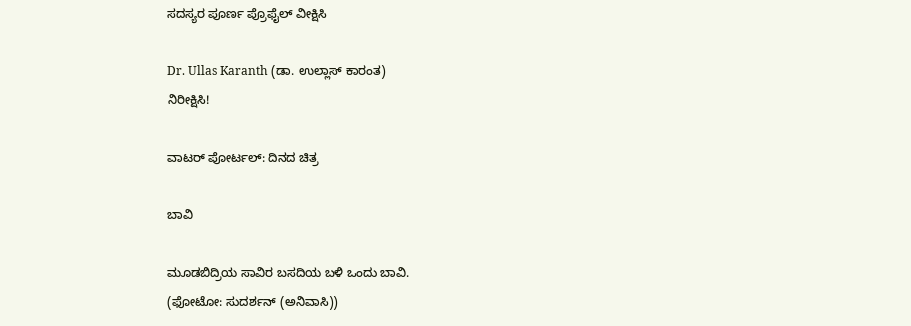ಸದಸ್ಯರ ಪೂರ್ಣ ಪ್ರೊಫೈಲ್ ವೀಕ್ಷಿಸಿ

Dr. Ullas Karanth (ಡಾ. ಉಲ್ಲಾಸ್ ಕಾರಂತ)
ನಿರೀಕ್ಷಿಸಿ!

ವಾಟರ್ ಪೋರ್ಟಲ್: ದಿನದ ಚಿತ್ರ

ಬಾವಿ

ಮೂಡಬಿದ್ರಿಯ ಸಾವಿರ ಬಸದಿಯ ಬಳಿ ಒಂದು ಬಾವಿ.
(ಫೋಟೋ: ಸುದರ್ಶನ್ (ಅನಿವಾಸಿ))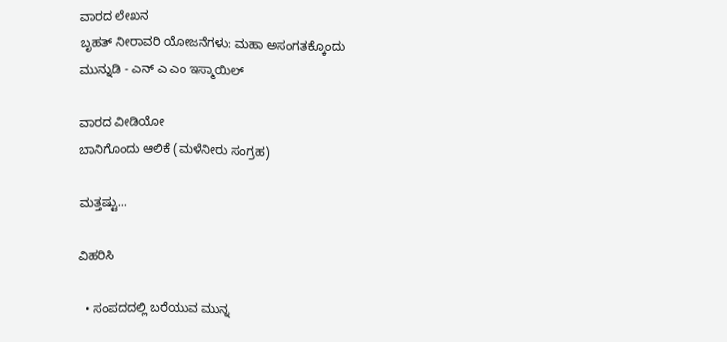ವಾರದ ಲೇಖನ
ಬೃಹತ್ ನೀರಾವರಿ ಯೋಜನೆಗಳು: ಮಹಾ ಅಸಂಗತಕ್ಕೊಂದು ಮುನ್ನುಡಿ - ಎನ್ ಎ ಎಂ ಇಸ್ಮಾಯಿಲ್

ವಾರದ ವೀಡಿಯೋ
ಬಾನಿಗೊಂದು ಆಲಿಕೆ (ಮಳೆನೀರು ಸಂಗ್ರಹ)

ಮತ್ತಷ್ಟು...

ವಿಹರಿಸಿ

  • ಸಂಪದದಲ್ಲಿ ಬರೆಯುವ ಮುನ್ನ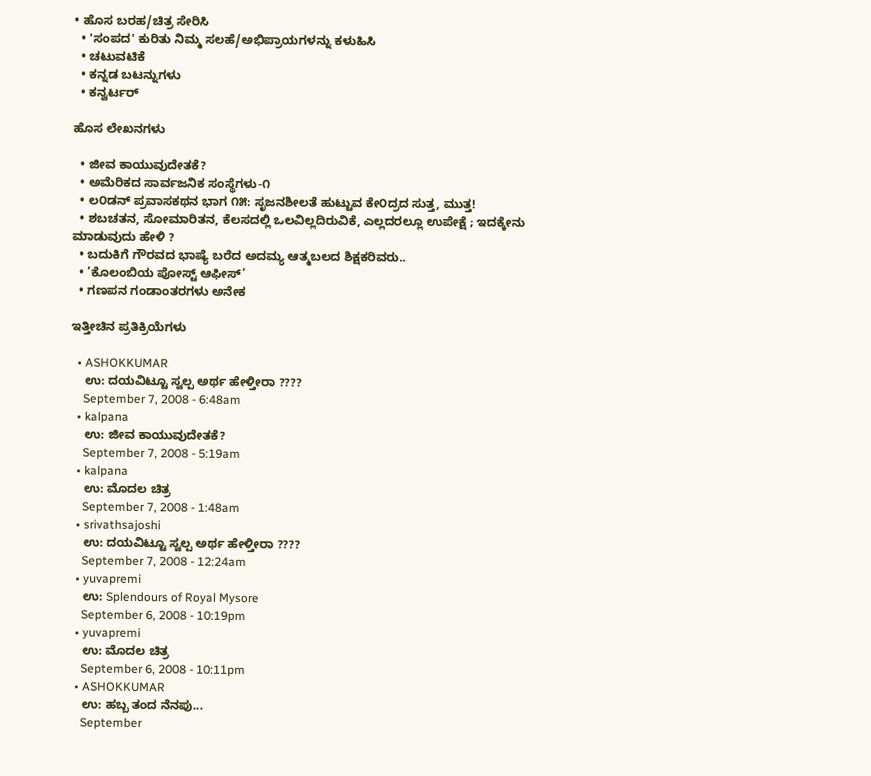• ಹೊಸ ಬರಹ/ಚಿತ್ರ ಸೇರಿಸಿ
  • 'ಸಂಪದ' ಕುರಿತು ನಿಮ್ಮ ಸಲಹೆ/ಅಭಿಪ್ರಾಯಗಳನ್ನು ಕಳುಹಿಸಿ
  • ಚಟುವಟಿಕೆ
  • ಕನ್ನಡ ಬಟನ್ನುಗಳು
  • ಕನ್ವರ್ಟರ್

ಹೊಸ ಲೇಖನಗಳು

  • ಜೀವ ಕಾಯುವುದೇತಕೆ?
  • ಅಮೆರಿಕದ ಸಾರ್ವಜನಿಕ ಸಂಸ್ಥೆಗಳು-೧
  • ಲ೦ಡನ್ ಪ್ರವಾಸಕಥನ ಭಾಗ ೧೫: ಸೃಜನಶೀಲತೆ ಹುಟ್ಟುವ ಕೇ೦ದ್ರದ ಸುತ್ತ, ಮುತ್ತ!
  • ಶಬಚತನ, ಸೋಮಾರಿತನ, ಕೆಲಸದಲ್ಲಿ ಒಲವಿಲ್ಲದಿರುವಿಕೆ, ಎಲ್ಲದರಲ್ಲೂ ಉಪೇಕ್ಷೆ ; ಇದಕ್ಕೇನು ಮಾಡುವುದು ಹೇಳಿ ?
  • ಬದುಕಿಗೆ ಗೌರವದ ಭಾಷ್ಯೆ ಬರೆದ ಅದಮ್ಯ ಆತ್ಮಬಲದ ಶಿಕ್ಷಕರಿವರು..
  • ’ಕೊಲಂಬಿಯ ಪೋಸ್ಟ್ ಆಫೀಸ್’
  • ಗಣಪನ ಗಂಡಾಂತರಗಳು ಅನೇಕ

ಇತ್ತೀಚಿನ ಪ್ರತಿಕ್ರಿಯೆಗಳು

  • ASHOKKUMAR
    ಉ: ದಯವಿಟ್ಟೂ ಸ್ವಲ್ಪ ಅರ್ಥ ಹೇಳ್ತೀರಾ ????
    September 7, 2008 - 6:48am
  • kalpana
    ಉ: ಜೀವ ಕಾಯುವುದೇತಕೆ?
    September 7, 2008 - 5:19am
  • kalpana
    ಉ: ಮೊದಲ ಚಿತ್ರ
    September 7, 2008 - 1:48am
  • srivathsajoshi
    ಉ: ದಯವಿಟ್ಟೂ ಸ್ವಲ್ಪ ಅರ್ಥ ಹೇಳ್ತೀರಾ ????
    September 7, 2008 - 12:24am
  • yuvapremi
    ಉ: Splendours of Royal Mysore
    September 6, 2008 - 10:19pm
  • yuvapremi
    ಉ: ಮೊದಲ ಚಿತ್ರ
    September 6, 2008 - 10:11pm
  • ASHOKKUMAR
    ಉ: ಹಬ್ಬ ತಂದ ನೆನಪು...
    September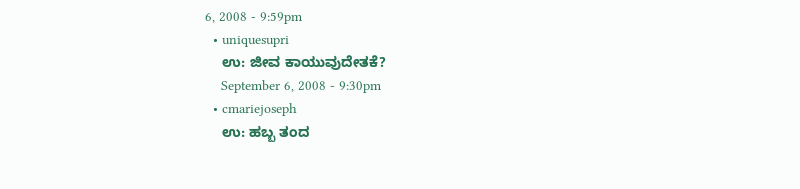6, 2008 - 9:59pm
  • uniquesupri
    ಉ: ಜೀವ ಕಾಯುವುದೇತಕೆ?
    September 6, 2008 - 9:30pm
  • cmariejoseph
    ಉ: ಹಬ್ಬ ತಂದ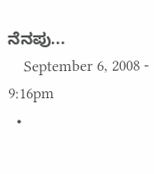ನೆನಪು...
    September 6, 2008 - 9:16pm
  •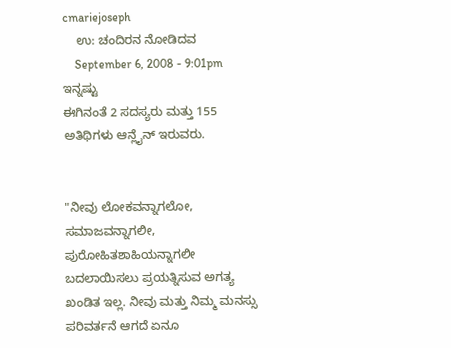cmariejoseph
    ಉ: ಚಂದಿರನ ನೋಡಿದವ
    September 6, 2008 - 9:01pm
ಇನ್ನಷ್ಟು
ಈಗಿನಂತೆ 2 ಸದಸ್ಯರು ಮತ್ತು 155 ಅತಿಥಿಗಳು ಆನ್ಲೈನ್ ಇರುವರು.


"ನೀವು ಲೋಕವನ್ನಾಗಲೋ, ಸಮಾಜವನ್ನಾಗಲೀ, ಪುರೋಹಿತಶಾಹಿಯನ್ನಾಗಲೀ ಬದಲಾಯಿಸಲು ಪ್ರಯತ್ನಿಸುವ ಅಗತ್ಯ ಖಂಡಿತ ಇಲ್ಲ. ನೀವು ಮತ್ತು ನಿಮ್ಮ ಮನಸ್ಸು ಪರಿವರ್ತನೆ ಆಗದೆ ಏನೂ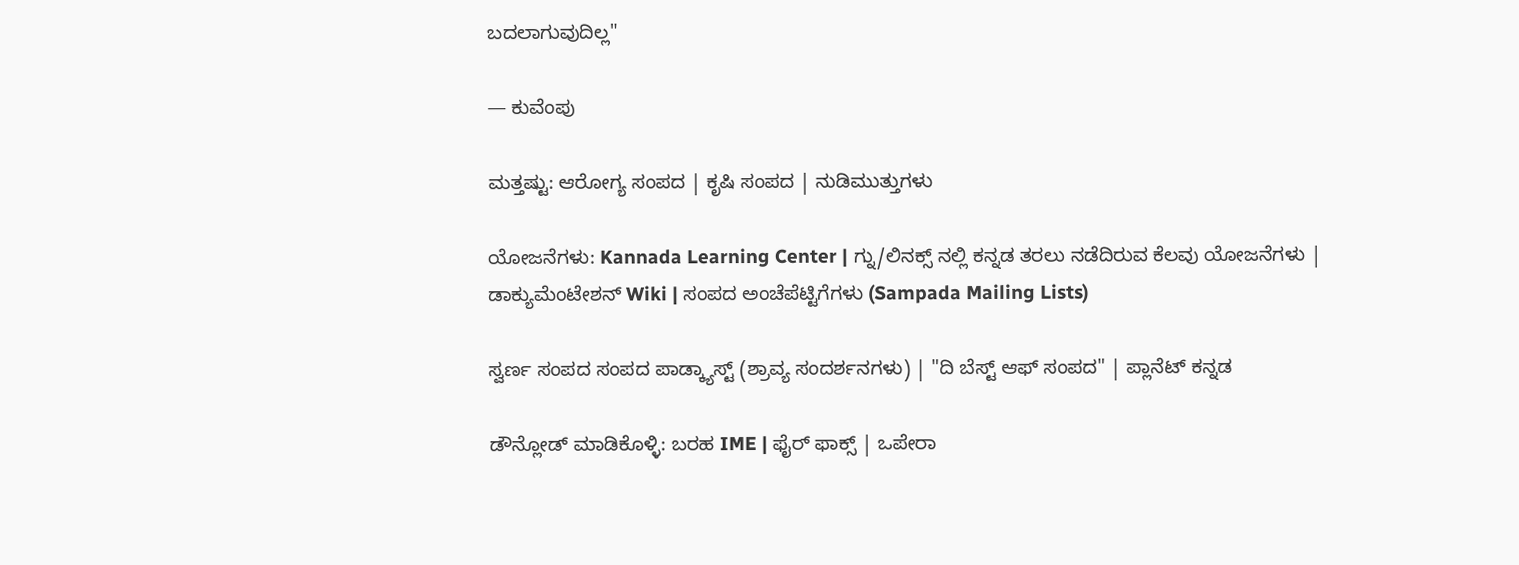ಬದಲಾಗುವುದಿಲ್ಲ"

— ಕುವೆಂಪು

ಮತ್ತಷ್ಟು: ಆರೋಗ್ಯ ಸಂಪದ | ಕೃಷಿ ಸಂಪದ | ನುಡಿಮುತ್ತುಗಳು

ಯೋಜನೆಗಳು: Kannada Learning Center | ಗ್ನು/ಲಿನಕ್ಸ್ ನಲ್ಲಿ ಕನ್ನಡ ತರಲು ನಡೆದಿರುವ ಕೆಲವು ಯೋಜನೆಗಳು | ಡಾಕ್ಯುಮೆಂಟೇಶನ್ Wiki | ಸಂಪದ ಅಂಚೆಪೆಟ್ಟಿಗೆಗಳು (Sampada Mailing Lists)

ಸ್ವರ್ಣ ಸಂಪದ ಸಂಪದ ಪಾಡ್ಕ್ಯಾಸ್ಟ್ (ಶ್ರಾವ್ಯ ಸಂದರ್ಶನಗಳು) | "ದಿ ಬೆಸ್ಟ್ ಆಫ್ ಸಂಪದ" | ಪ್ಲಾನೆಟ್ ಕನ್ನಡ

ಡೌನ್ಲೋಡ್ ಮಾಡಿಕೊಳ್ಳಿ: ಬರಹ IME | ಫೈರ್ ಫಾಕ್ಸ್ | ಒಪೇರಾ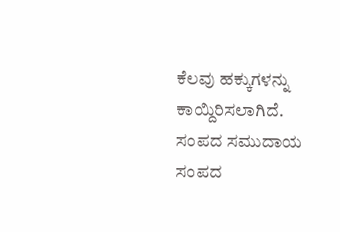ಕೆಲವು ಹಕ್ಕುಗಳನ್ನು ಕಾಯ್ದಿರಿಸಲಾಗಿದೆ. ಸಂಪದ ಸಮುದಾಯ ಸಂಪದ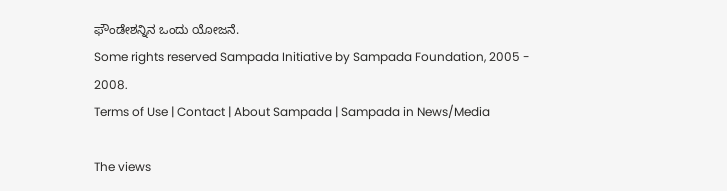ಫೌಂಡೇಶನ್ನಿನ ಒಂದು ಯೋಜನೆ.
Some rights reserved Sampada Initiative by Sampada Foundation, 2005 - 2008.
Terms of Use | Contact | About Sampada | Sampada in News/Media

The views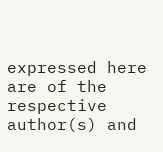expressed here are of the respective author(s) and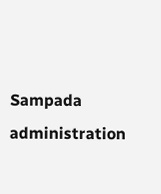Sampada administration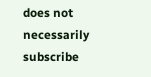does not necessarily subscribe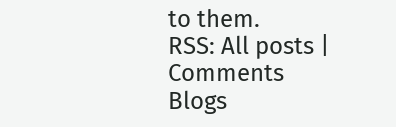to them.
RSS: All posts | Comments
Blogs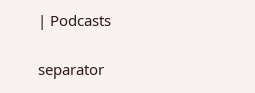| Podcasts

separator